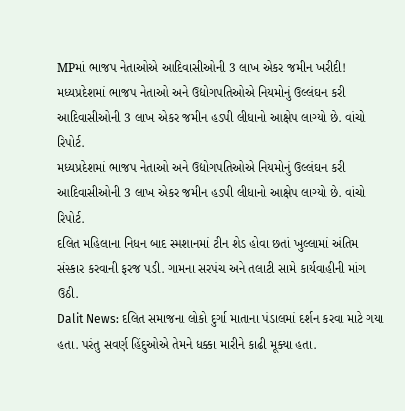MPમાં ભાજપ નેતાઓએ આદિવાસીઓની 3 લાખ એકર જમીન ખરીદી!
મધ્યપ્રદેશમાં ભાજપ નેતાઓ અને ઉદ્યોગપતિઓએ નિયમોનું ઉલ્લંઘન કરી આદિવાસીઓની 3 લાખ એકર જમીન હડપી લીધાનો આક્ષેપ લાગ્યો છે. વાંચો રિપોર્ટ.
મધ્યપ્રદેશમાં ભાજપ નેતાઓ અને ઉદ્યોગપતિઓએ નિયમોનું ઉલ્લંઘન કરી આદિવાસીઓની 3 લાખ એકર જમીન હડપી લીધાનો આક્ષેપ લાગ્યો છે. વાંચો રિપોર્ટ.
દલિત મહિલાના નિધન બાદ સ્મશાનમાં ટીન શેડ હોવા છતાં ખુલ્લામાં અંતિમ સંસ્કાર કરવાની ફરજ પડી. ગામના સરપંચ અને તલાટી સામે કાર્યવાહીની માંગ ઉઠી.
Dalit News: દલિત સમાજના લોકો દુર્ગા માતાના પંડાલમાં દર્શન કરવા માટે ગયા હતા. પરંતુ સવર્ણ હિંદુઓએ તેમને ધક્કા મારીને કાઢી મૂક્યા હતા.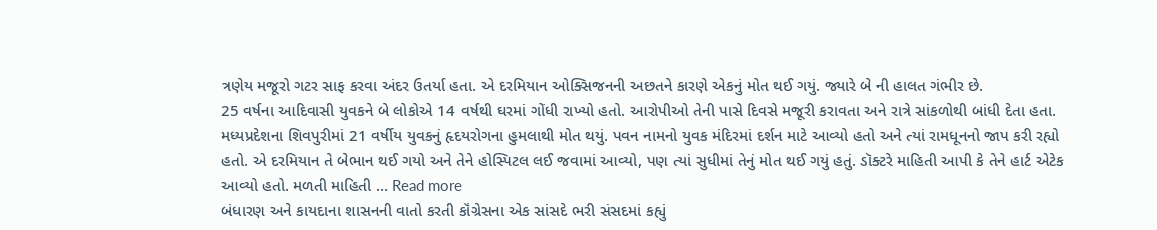ત્રણેય મજૂરો ગટર સાફ કરવા અંદર ઉતર્યા હતા. એ દરમિયાન ઓક્સિજનની અછતને કારણે એકનું મોત થઈ ગયું. જ્યારે બે ની હાલત ગંભીર છે.
25 વર્ષના આદિવાસી યુવકને બે લોકોએ 14 વર્ષથી ઘરમાં ગોંધી રાખ્યો હતો. આરોપીઓ તેની પાસે દિવસે મજૂરી કરાવતા અને રાત્રે સાંકળોથી બાંધી દેતા હતા.
મધ્યપ્રદેશના શિવપુરીમાં 21 વર્ષીય યુવકનું હૃદયરોગના હુમલાથી મોત થયું. પવન નામનો યુવક મંદિરમાં દર્શન માટે આવ્યો હતો અને ત્યાં રામધૂનનો જાપ કરી રહ્યો હતો. એ દરમિયાન તે બેભાન થઈ ગયો અને તેને હોસ્પિટલ લઈ જવામાં આવ્યો, પણ ત્યાં સુધીમાં તેનું મોત થઈ ગયું હતું. ડૉક્ટરે માહિતી આપી કે તેને હાર્ટ એટેક આવ્યો હતો. મળતી માહિતી … Read more
બંધારણ અને કાયદાના શાસનની વાતો કરતી કૉંગ્રેસના એક સાંસદે ભરી સંસદમાં કહ્યું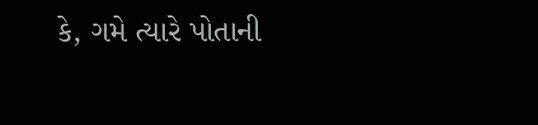કે, ગમે ત્યારે પોતાની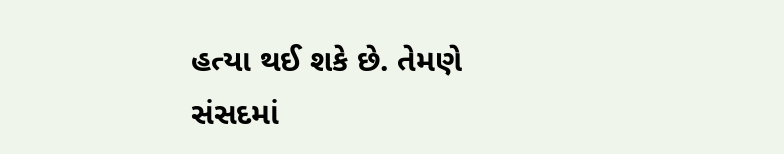હત્યા થઈ શકે છે. તેમણે સંસદમાં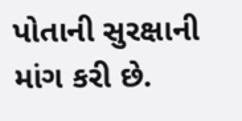પોતાની સુરક્ષાની માંગ કરી છે.